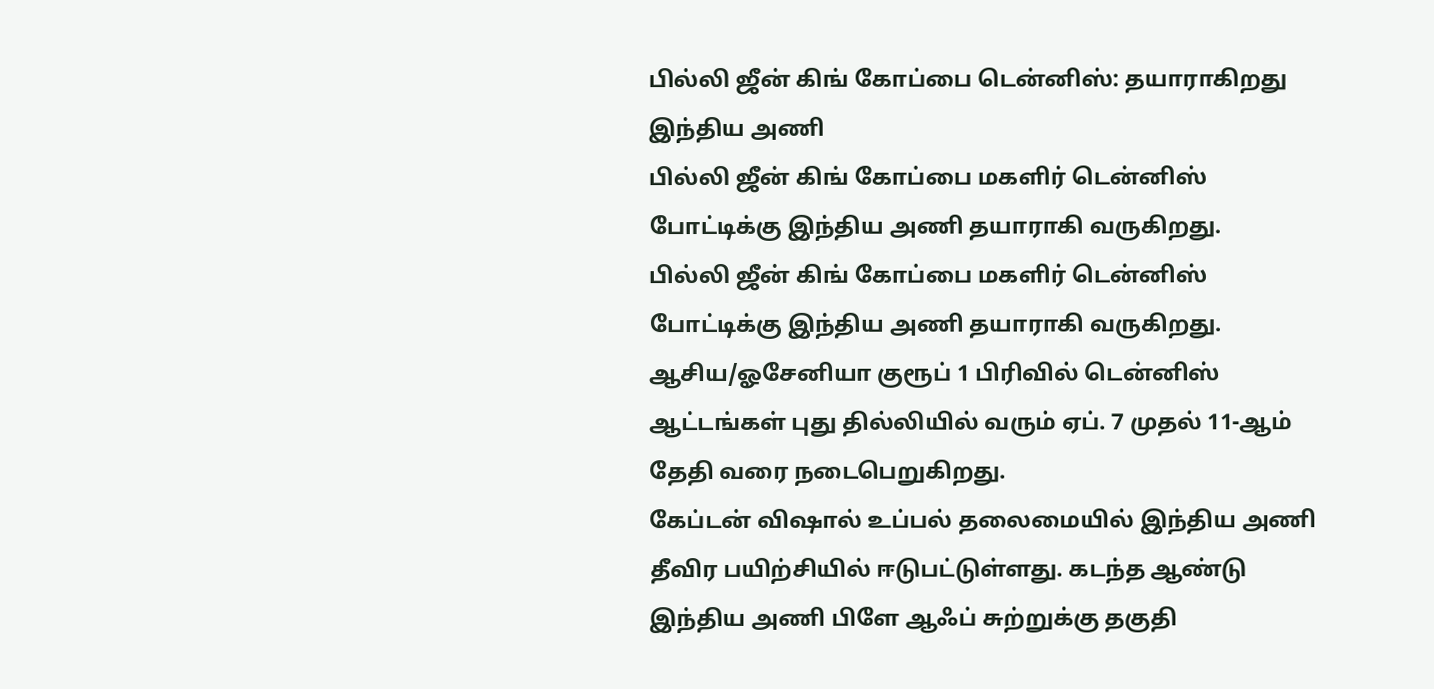பில்லி ஜீன் கிங் கோப்பை டென்னிஸ்: தயாராகிறது இந்திய அணி
பில்லி ஜீன் கிங் கோப்பை மகளிர் டென்னிஸ் போட்டிக்கு இந்திய அணி தயாராகி வருகிறது.
பில்லி ஜீன் கிங் கோப்பை மகளிர் டென்னிஸ் போட்டிக்கு இந்திய அணி தயாராகி வருகிறது.
ஆசிய/ஓசேனியா குரூப் 1 பிரிவில் டென்னிஸ் ஆட்டங்கள் புது தில்லியில் வரும் ஏப். 7 முதல் 11-ஆம் தேதி வரை நடைபெறுகிறது.
கேப்டன் விஷால் உப்பல் தலைமையில் இந்திய அணி தீவிர பயிற்சியில் ஈடுபட்டுள்ளது. கடந்த ஆண்டு இந்திய அணி பிளே ஆஃப் சுற்றுக்கு தகுதி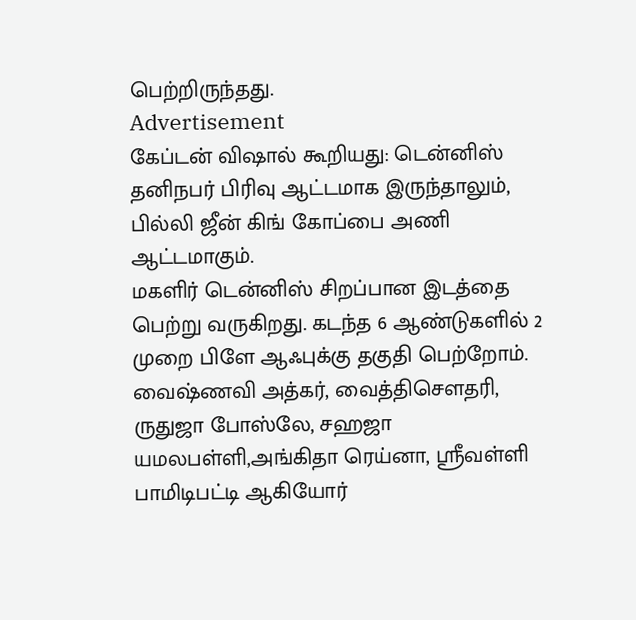பெற்றிருந்தது.
Advertisement
கேப்டன் விஷால் கூறியது: டென்னிஸ் தனிநபர் பிரிவு ஆட்டமாக இருந்தாலும், பில்லி ஜீன் கிங் கோப்பை அணி ஆட்டமாகும்.
மகளிர் டென்னிஸ் சிறப்பான இடத்தை பெற்று வருகிறது. கடந்த 6 ஆண்டுகளில் 2 முறை பிளே ஆஃபுக்கு தகுதி பெற்றோம்.
வைஷ்ணவி அத்கர், வைத்திசௌதரி, ருதுஜா போஸ்லே, சஹஜா யமலபள்ளி,அங்கிதா ரெய்னா, ஸ்ரீவள்ளி பாமிடிபட்டி ஆகியோர்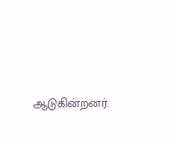ஆடுகின்றனர்.